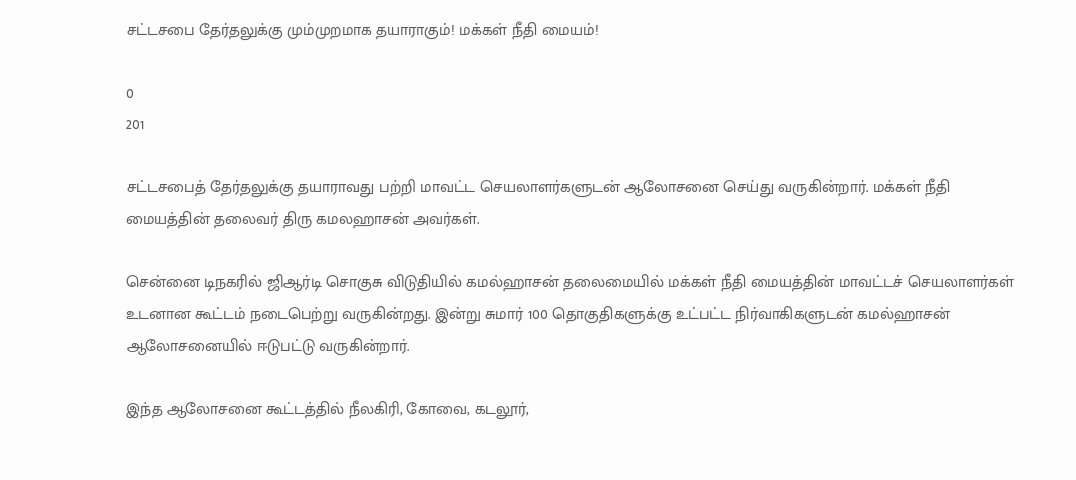சட்டசபை தேர்தலுக்கு மும்முறமாக தயாராகும்! மக்கள் நீதி மையம்!

0
201

சட்டசபைத் தேர்தலுக்கு தயாராவது பற்றி மாவட்ட செயலாளர்களுடன் ஆலோசனை செய்து வருகின்றார். மக்கள் நீதி மையத்தின் தலைவர் திரு கமலஹாசன் அவர்கள்.

சென்னை டிநகரில் ஜிஆர்டி சொகுசு விடுதியில் கமல்ஹாசன் தலைமையில் மக்கள் நீதி மையத்தின் மாவட்டச் செயலாளர்கள் உடனான கூட்டம் நடைபெற்று வருகின்றது. இன்று சுமார் 100 தொகுதிகளுக்கு உட்பட்ட நிர்வாகிகளுடன் கமல்ஹாசன் ஆலோசனையில் ஈடுபட்டு வருகின்றார்.

இந்த ஆலோசனை கூட்டத்தில் நீலகிரி, கோவை, கடலூர்,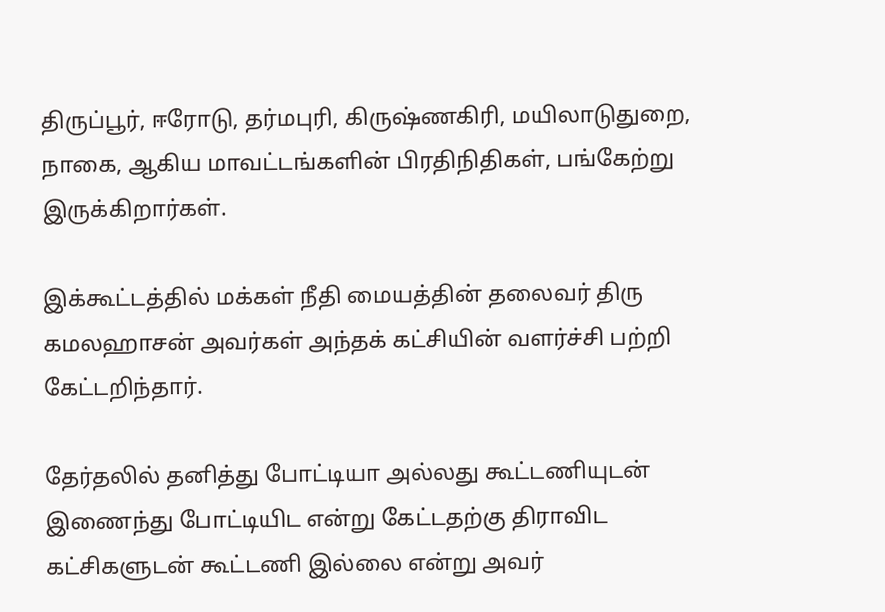திருப்பூர், ஈரோடு, தர்மபுரி, கிருஷ்ணகிரி, மயிலாடுதுறை, நாகை, ஆகிய மாவட்டங்களின் பிரதிநிதிகள், பங்கேற்று இருக்கிறார்கள்.

இக்கூட்டத்தில் மக்கள் நீதி மையத்தின் தலைவர் திரு கமலஹாசன் அவர்கள் அந்தக் கட்சியின் வளர்ச்சி பற்றி கேட்டறிந்தார்.

தேர்தலில் தனித்து போட்டியா அல்லது கூட்டணியுடன் இணைந்து போட்டியிட என்று கேட்டதற்கு திராவிட கட்சிகளுடன் கூட்டணி இல்லை என்று அவர்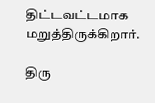திட்டவட்டமாக மறுத்திருக்கிறார்.

திரு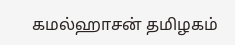கமல்ஹாசன் தமிழகம்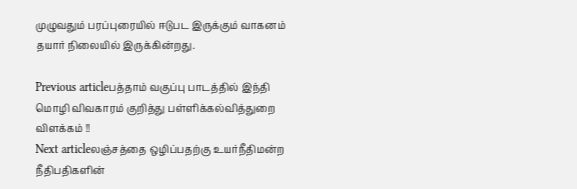முழுவதும் பரப்புரையில் ஈடுபட இருக்கும் வாகனம் தயார் நிலையில் இருக்கின்றது.

Previous articleபத்தாம் வகுப்பு பாடத்தில் இந்தி மொழி விவகாரம் குறித்து பள்ளிக்கல்வித்துறை விளக்கம் !!
Next articleலஞ்சத்தை ஒழிப்பதற்கு உயர்நீதிமன்ற நீதிபதிகளின்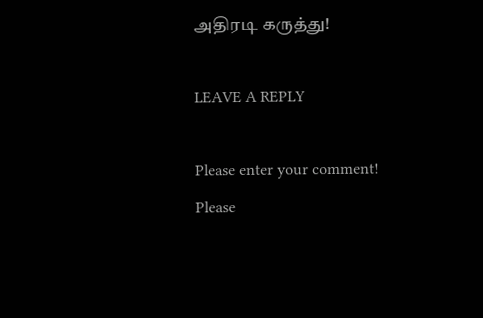அதிரடி கருத்து!

LEAVE A REPLY

Please enter your comment!
Please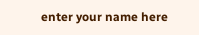enter your name here